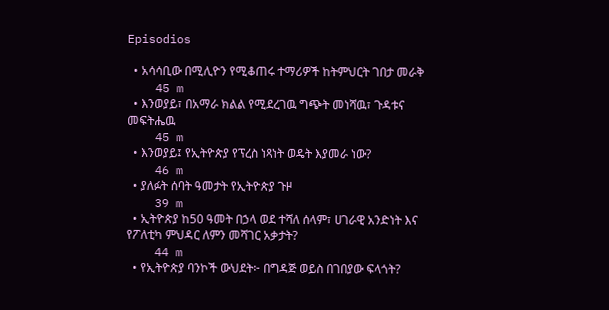Episodios

  • አሳሳቢው በሚሊዮን የሚቆጠሩ ተማሪዎች ከትምህርት ገበታ መራቅ
    45 m
  • እንወያይ፣ በአማራ ክልል የሚደረገዉ ግጭት መነሻዉ፣ ጉዳቱና መፍትሔዉ
    45 m
  • እንወያይ፤ የኢትዮጵያ የፕረስ ነጻነት ወዴት እያመራ ነው?
    46 m
  • ያለፉት ሰባት ዓመታት የኢትዮጵያ ጉዞ
    39 m
  • ኢትዮጵያ ከ50 ዓመት በኃላ ወደ ተሻለ ሰላም፣ ሀገራዊ አንድነት እና የፖለቲካ ምህዳር ለምን መሻገር አቃታት?
    44 m
  • የኢትዮጵያ ባንኮች ውህደት፦ በግዳጅ ወይስ በገበያው ፍላጎት?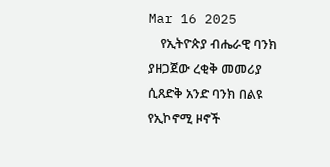Mar 16 2025
    የኢትዮጵያ ብሔራዊ ባንክ ያዘጋጀው ረቂቅ መመሪያ ሲጸድቅ አንድ ባንክ በልዩ የኢኮኖሚ ዞኖች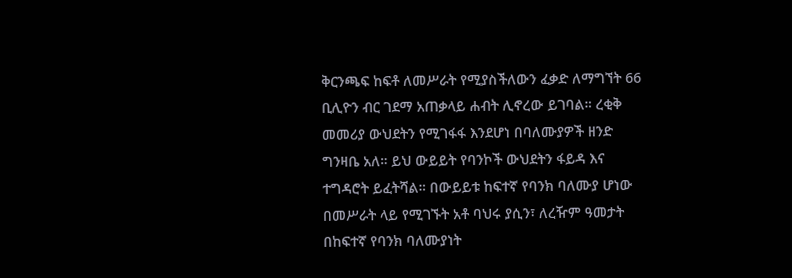ቅርንጫፍ ከፍቶ ለመሥራት የሚያስችለውን ፈቃድ ለማግኘት 66 ቢሊዮን ብር ገደማ አጠቃላይ ሐብት ሊኖረው ይገባል። ረቂቅ መመሪያ ውህደትን የሚገፋፋ እንደሆነ በባለሙያዎች ዘንድ ግንዛቤ አለ። ይህ ውይይት የባንኮች ውህደትን ፋይዳ እና ተግዳሮት ይፈትሻል። በውይይቱ ከፍተኛ የባንክ ባለሙያ ሆነው በመሥራት ላይ የሚገኙት አቶ ባህሩ ያሲን፣ ለረዥም ዓመታት በከፍተኛ የባንክ ባለሙያነት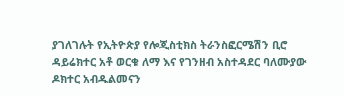ያገለገሉት የኢትዮጵያ የሎጂስቲክስ ትራንስፎርሜሽን ቢሮ ዳይሬክተር አቶ ወርቁ ለማ እና የገንዘብ አስተዳደር ባለሙያው ዶክተር አብዱልመናን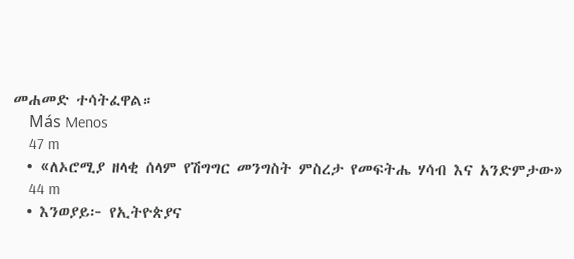መሐመድ ተሳትፈዋል።
    Más Menos
    47 m
  • «ለኦሮሚያ ዘላቂ ሰላም የሽግግር መንግስት ምስረታ የመፍትሔ ሃሳብ እና አንድምታው»
    44 m
  • እንወያይ፦ የኢትዮጵያና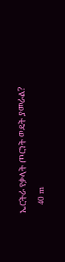ኤርትራ የቃላት ጦርነት ወዴት ያመራል?
    40 m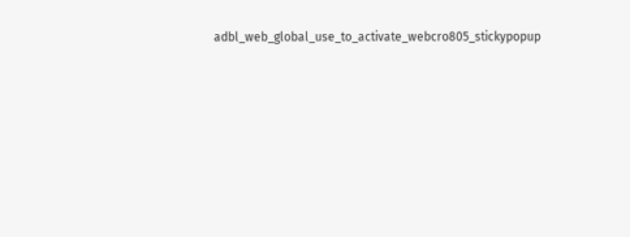adbl_web_global_use_to_activate_webcro805_stickypopup